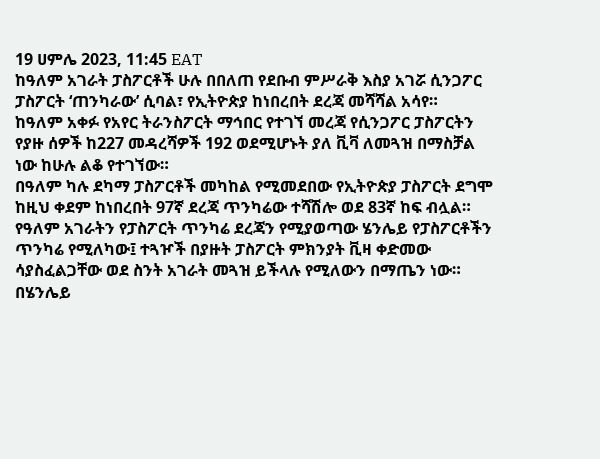19 ሀምሌ 2023, 11:45 EAT
ከዓለም አገራት ፓስፖርቶች ሁሉ በበለጠ የደቡብ ምሥራቅ እስያ አገሯ ሲንጋፖር ፓስፖርት ‘ጠንካራው’ ሲባል፣ የኢትዮጵያ ከነበረበት ደረጃ መሻሻል አሳየ።
ከዓለም አቀፉ የአየር ትራንስፖርት ማኅበር የተገኘ መረጃ የሲንጋፖር ፓስፖርትን የያዙ ሰዎች ከ227 መዳረሻዎች 192 ወደሚሆኑት ያለ ቪቫ ለመጓዝ በማስቻል ነው ከሁሉ ልቆ የተገኘው።
በዓለም ካሉ ደካማ ፓስፖርቶች መካከል የሚመደበው የኢትዮጵያ ፓስፖርት ደግሞ ከዚህ ቀደም ከነበረበት 97ኛ ደረጃ ጥንካሬው ተሻሽሎ ወደ 83ኛ ከፍ ብሏል።
የዓለም አገራትን የፓስፖርት ጥንካሬ ደረጃን የሚያወጣው ሄንሌይ የፓስፖርቶችን ጥንካሬ የሚለካው፤ ተጓዦች በያዙት ፓስፖርት ምክንያት ቪዛ ቀድመው ሳያስፈልጋቸው ወደ ስንት አገራት መጓዝ ይችላሉ የሚለውን በማጤን ነው።
በሄንሌይ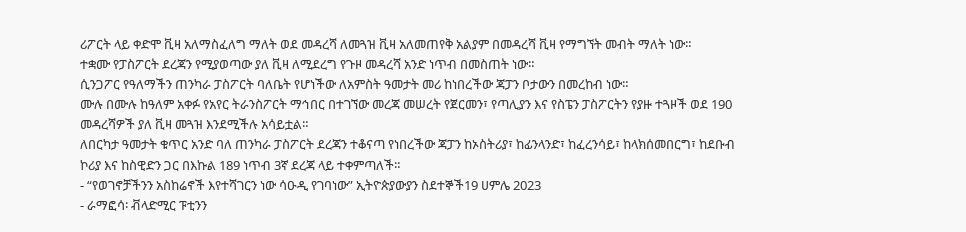ሪፖርት ላይ ቀድሞ ቪዛ አለማስፈለግ ማለት ወደ መዳረሻ ለመጓዝ ቪዛ አለመጠየቅ አልያም በመዳረሻ ቪዛ የማግኘት መብት ማለት ነው።
ተቋሙ የፓስፖርት ደረጃን የሚያወጣው ያለ ቪዛ ለሚደረግ የጉዞ መዳረሻ አንድ ነጥብ በመስጠት ነው።
ሲንጋፖር የዓለማችን ጠንካራ ፓስፖርት ባለቤት የሆነችው ለአምስት ዓመታት መሪ ከነበረችው ጃፓን ቦታውን በመረከብ ነው።
ሙሉ በሙሉ ከዓለም አቀፉ የአየር ትራንስፖርት ማኅበር በተገኘው መረጃ መሠረት የጀርመን፣ የጣሊያን እና የስፔን ፓስፖርትን የያዙ ተጓዞች ወደ 190 መዳረሻዎች ያለ ቪዛ መጓዝ እንደሚችሉ አሳይቷል።
ለበርካታ ዓመታት ቁጥር አንድ ባለ ጠንካራ ፓስፖርት ደረጃን ተቆናጣ የነበረችው ጃፓን ከኦስትሪያ፣ ከፊንላንድ፣ ከፈረንሳይ፣ ከላክሰመበርግ፣ ከደቡብ ኮሪያ እና ከስዊድን ጋር በእኩል 189 ነጥብ 3ኛ ደረጃ ላይ ተቀምጣለች።
- “የወገኖቻችንን አስከሬኖች እየተሻገርን ነው ሳዑዲ የገባነው” ኢትዮጵያውያን ስደተኞች19 ሀምሌ 2023
- ራማፎሳ፡ ቭላድሚር ፑቲንን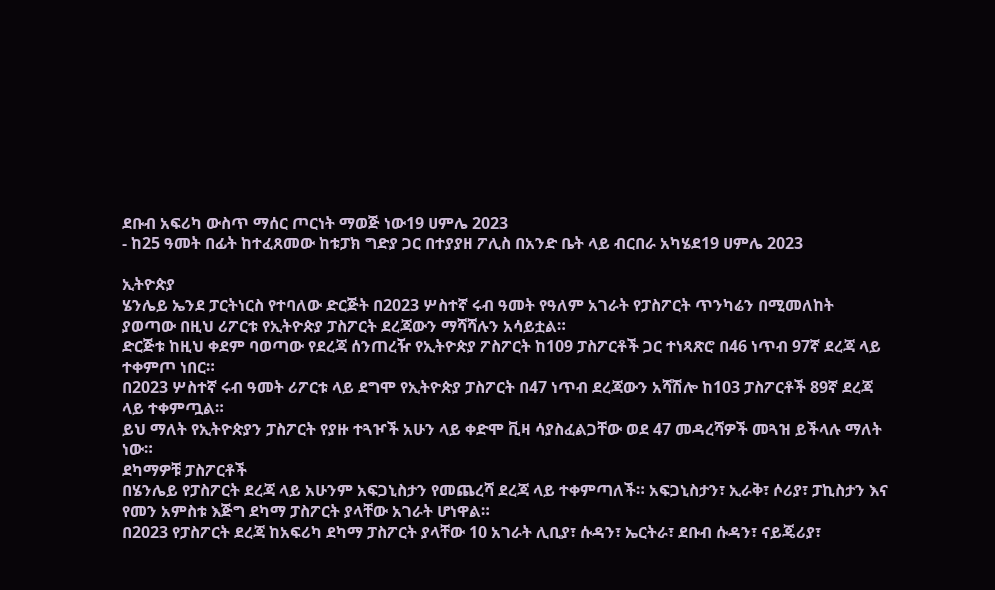ደቡብ አፍሪካ ውስጥ ማሰር ጦርነት ማወጅ ነው19 ሀምሌ 2023
- ከ25 ዓመት በፊት ከተፈጸመው ከቱፓክ ግድያ ጋር በተያያዘ ፖሊስ በአንድ ቤት ላይ ብርበራ አካሄደ19 ሀምሌ 2023

ኢትዮጵያ
ሄንሌይ ኤንደ ፓርትነርስ የተባለው ድርጅት በ2023 ሦስተኛ ሩብ ዓመት የዓለም አገራት የፓስፖርት ጥንካሬን በሚመለከት ያወጣው በዚህ ሪፖርቱ የኢትዮጵያ ፓስፖርት ደረጃውን ማሻሻሉን አሳይቷል።
ድርጅቱ ከዚህ ቀደም ባወጣው የደረጃ ሰንጠረዥ የኢትዮጵያ ፖስፖርት ከ109 ፓስፖርቶች ጋር ተነጻጽሮ በ46 ነጥብ 97ኛ ደረጃ ላይ ተቀምጦ ነበር።
በ2023 ሦስተኛ ሩብ ዓመት ሪፖርቱ ላይ ደግሞ የኢትዮጵያ ፓስፖርት በ47 ነጥብ ደረጃውን አሻሽሎ ከ103 ፓስፖርቶች 89ኛ ደረጃ ላይ ተቀምጧል።
ይህ ማለት የኢትዮጵያን ፓስፖርት የያዙ ተጓዦች አሁን ላይ ቀድሞ ቪዛ ሳያስፈልጋቸው ወደ 47 መዳረሻዎች መጓዝ ይችላሉ ማለት ነው።
ደካማዎቹ ፓስፖርቶች
በሄንሌይ የፓስፖርት ደረጃ ላይ አሁንም አፍጋኒስታን የመጨረሻ ደረጃ ላይ ተቀምጣለች። አፍጋኒስታን፣ ኢራቅ፣ ሶሪያ፣ ፓኪስታን እና የመን አምስቱ እጅግ ደካማ ፓስፖርት ያላቸው አገራት ሆነዋል።
በ2023 የፓስፖርት ደረጃ ከአፍሪካ ደካማ ፓስፖርት ያላቸው 10 አገራት ሊቢያ፣ ሱዳን፣ ኤርትራ፣ ደቡብ ሱዳን፣ ናይጄሪያ፣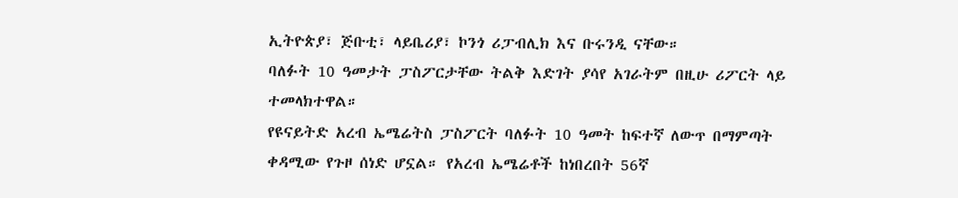ኢትዮጵያ፣ ጅቡቲ፣ ላይቤሪያ፣ ኮንጎ ሪፓብሊክ እና ቡሩንዲ ናቸው።
ባለፉት 10 ዓመታት ፓስፖርታቸው ትልቅ እድገት ያሳየ አገራትም በዚሁ ሪፖርት ላይ ተመላክተዋል።
የዩናይትድ አረብ ኤሜሬትስ ፓስፖርት ባለፉት 10 ዓመት ከፍተኛ ለውጥ በማምጣት ቀዳሚው የጉዞ ሰነድ ሆኗል። የአረብ ኤሜሬቶች ከነበረበት 56ኛ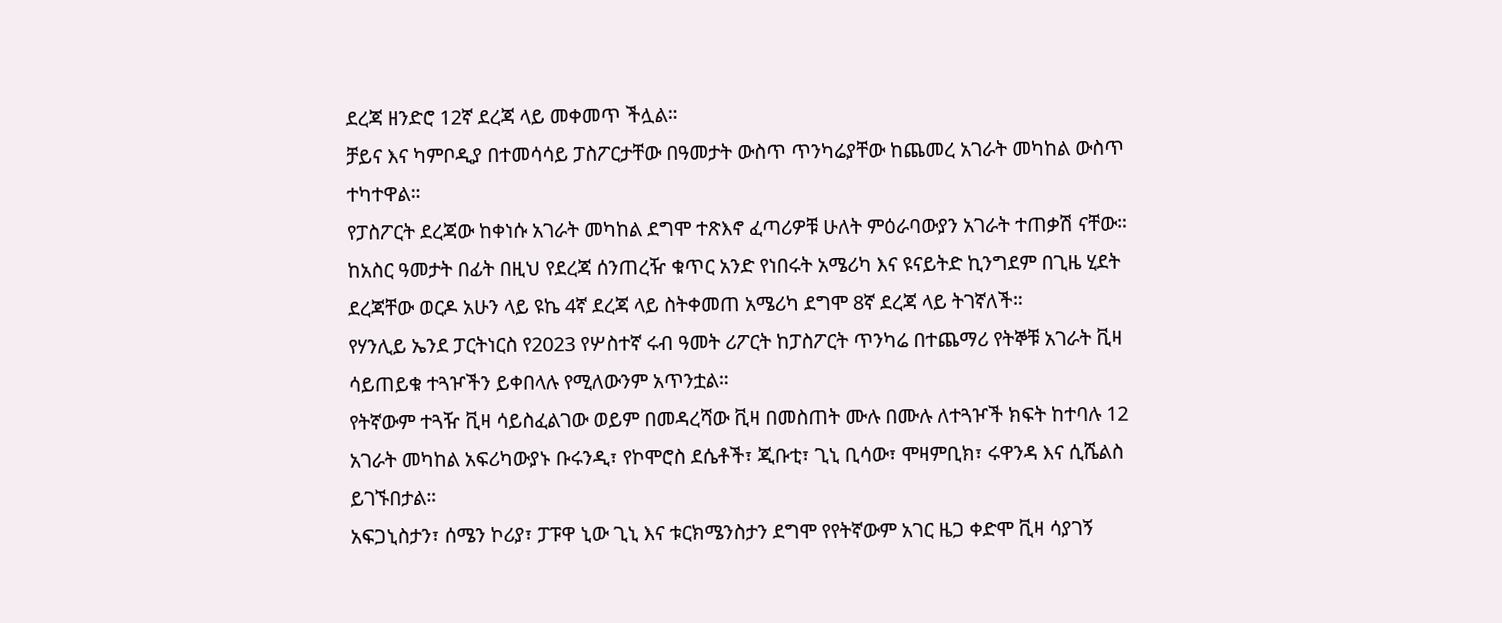ደረጃ ዘንድሮ 12ኛ ደረጃ ላይ መቀመጥ ችሏል።
ቻይና እና ካምቦዲያ በተመሳሳይ ፓስፖርታቸው በዓመታት ውስጥ ጥንካሬያቸው ከጨመረ አገራት መካከል ውስጥ ተካተዋል።
የፓስፖርት ደረጃው ከቀነሱ አገራት መካከል ደግሞ ተጽእኖ ፈጣሪዎቹ ሁለት ምዕራባውያን አገራት ተጠቃሽ ናቸው።
ከአስር ዓመታት በፊት በዚህ የደረጃ ሰንጠረዥ ቁጥር አንድ የነበሩት አሜሪካ እና ዩናይትድ ኪንግደም በጊዜ ሂደት ደረጃቸው ወርዶ አሁን ላይ ዩኬ 4ኛ ደረጃ ላይ ስትቀመጠ አሜሪካ ደግሞ 8ኛ ደረጃ ላይ ትገኛለች።
የሃንሊይ ኤንደ ፓርትነርስ የ2023 የሦስተኛ ሩብ ዓመት ሪፖርት ከፓስፖርት ጥንካሬ በተጨማሪ የትኞቹ አገራት ቪዛ ሳይጠይቁ ተጓዦችን ይቀበላሉ የሚለውንም አጥንቷል።
የትኛውም ተጓዥ ቪዛ ሳይስፈልገው ወይም በመዳረሻው ቪዛ በመስጠት ሙሉ በሙሉ ለተጓዦች ክፍት ከተባሉ 12 አገራት መካከል አፍሪካውያኑ ቡሩንዲ፣ የኮሞሮስ ደሴቶች፣ ጂቡቲ፣ ጊኒ ቢሳው፣ ሞዛምቢክ፣ ሩዋንዳ እና ሲሼልስ ይገኙበታል።
አፍጋኒስታን፣ ሰሜን ኮሪያ፣ ፓፑዋ ኒው ጊኒ እና ቱርክሜንስታን ደግሞ የየትኛውም አገር ዜጋ ቀድሞ ቪዛ ሳያገኝ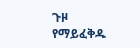ጉዞ የማይፈቅዱ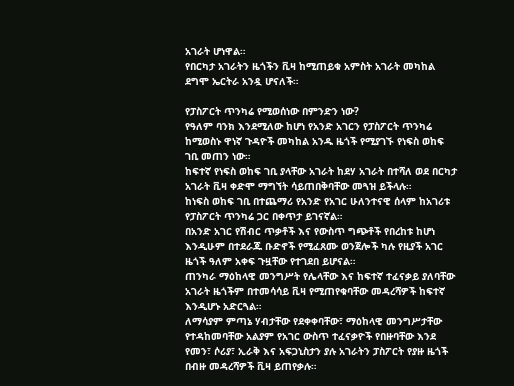አገራት ሆነዋል።
የበርካታ አገራትን ዜጎችን ቪዛ ከሚጠይቁ አምስት አገራት መካከል ደግሞ ኤርትራ አንዷ ሆናለች።

የፓስፖርት ጥንካሬ የሚወሰነው በምንድን ነው?
የዓለም ባንክ እንደሚለው ከሆነ የአንድ አገርን የፓስፖርት ጥንካሬ ከሚወስኑ ዋነኛ ጉዳዮች መካከል አንዱ ዜጎች የሚያገኙ የነፍስ ወከፍ ገቢ መጠን ነው።
ከፍተኛ የነፍስ ወከፍ ገቢ ያላቸው አገራት ከደሃ አገራት በተሻለ ወደ በርካታ አገራት ቪዛ ቀድሞ ማግኘት ሳይጠበቅባቸው መጓዝ ይችላሉ።
ከነፍስ ወከፍ ገቢ በተጨማሪ የአንድ የአገር ሁለንተናዊ ሰላም ከአገሪቱ የፓስፖርት ጥንካሬ ጋር በቀጥታ ይገናኛል።
በአንድ አገር የሽብር ጥቃቶች እና የውስጥ ግጭቶች የበረከቱ ከሆነ እንዲሁም በተደራጁ ቡድኖች የሚፈጸሙ ወንጀሎች ካሉ የዚያች አገር ዜጎች ዓለም አቀፍ ጉዟቸው የተገደበ ይሆናል።
ጠንካራ ማዕከላዊ መንግሥት የሌላቸው እና ከፍተኛ ተፈናቃይ ያለባቸው አገራት ዜጎችም በተመሳሳይ ቪዛ የሚጠየቁባቸው መዳረሻዎች ከፍተኛ እንዲሆኑ አድርጓል።
ለማሳያም ምጣኔ ሃብታቸው የደቀቀባቸው፣ ማዕከላዊ መንግሥታቸው የተዳከመባቸው አልያም የአገር ውስጥ ተፈናቃዮች የበዙባቸው እንደ የመን፣ ሶሪያ፣ ኢራቅ እና አፍጋኒስታን ያሉ አገራትን ፓስፖርት የያዙ ዜጎች በብዙ መዳረሻዎች ቪዛ ይጠየቃሉ።